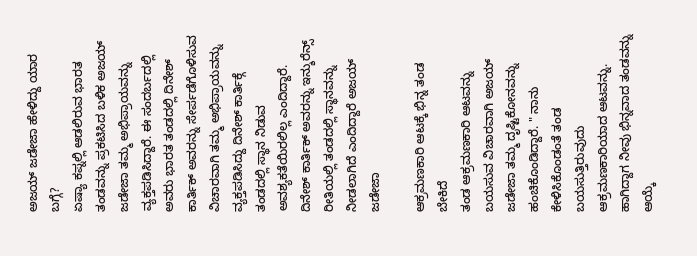ಅಜಯ್ ಜಡೇಜಾ ಹೇಳಿದ್ದು ಯಾರ ಬಗ್ಗೆ?
ಏಷ್ಯಾ ಕಪ್ನಲ್ಲಿ ಆಡಲಿರುವ ಭಾರತ ತಂಡವನ್ನು ಪ್ರಕಟಿಸಿದ ಬಳಿಕ ಅಜಯ್ ಜಡೇಜಾ ತಮ್ಮ ಅಭಿಪ್ರಾಯವನ್ನು ವ್ಯಕ್ತಪಡಿಸಿದ್ದಾರೆ. ಈ ಸಂದರ್ಬದಲ್ಲಿ ಅವರು ಭಾರತ ತಂಡದಲ್ಲಿ ದಿನೇಶ್ ಕಾರ್ತಿಕ್ ಅವರನ್ನು ಸೇರ್ಪಡೆಗೊಳಿಸುವ ವಿಚಾರವಾಗಿ ತಮ್ಮ ಅಭಿಪ್ರಾಯವನ್ನು ವ್ಯಕ್ತಪಡಿಸಿದ್ದು ದಿನೇಶ್ ಕಾರ್ತಿಕ್ಗೆ ತಂಡದಲ್ಲಿ ಸ್ಥಾನ ನಿಡುವ ಅವಶ್ಯಕತೆಯಿರಲಿಲ್ಲ ಎಂದಿದ್ದಾರೆ. ದಿನೇಶ್ ಕಾರ್ತಿಕ್ ಅವರನ್ನು ಇನ್ಶುರೆನ್ಸ್ ರೀತಿಯಲ್ಲಿ ತಂಡದಲ್ಲಿ ಸ್ಥಾನವನ್ನು ನೀಡಲಾಗಿದೆ ಎಂದಿದ್ದಾರೆ ಅಜಯ್ ಜಡೇಜಾ

ಆಕ್ರಮಣಕಾರಿ ಆಟಕ್ಕೆ ಭಿನ್ನ ತಂಡ ಬೇಕಿದೆ
ತಂಡ ಆಕ್ರಮಣಕಾರಿ ಆಟವನ್ನು ಬಯಸುವ ವಿಚಾರವಾಗಿ ಅಜಯ್ ಜಡೇಜಾ ತಮ್ಮ ದೃಷ್ಟಿಕೋನವನ್ನು ಹಂಚಿಕೊಂಡಿದ್ದಾರೆ. " ನಾನು ಕೇಳಿಸಿಕೊಂಡಂತೆ ತಂಡ ಬಯಸುತ್ತಿರುವುದು ಆಕ್ರಮಣಕಾರಿಯಾದ ಆಟವನ್ನು. ಹಾಗಿದ್ದಾಗ ನೀವು ಭಿನ್ನವಾದ ತಂಡವನ್ನು ಆಯ್ಕೆ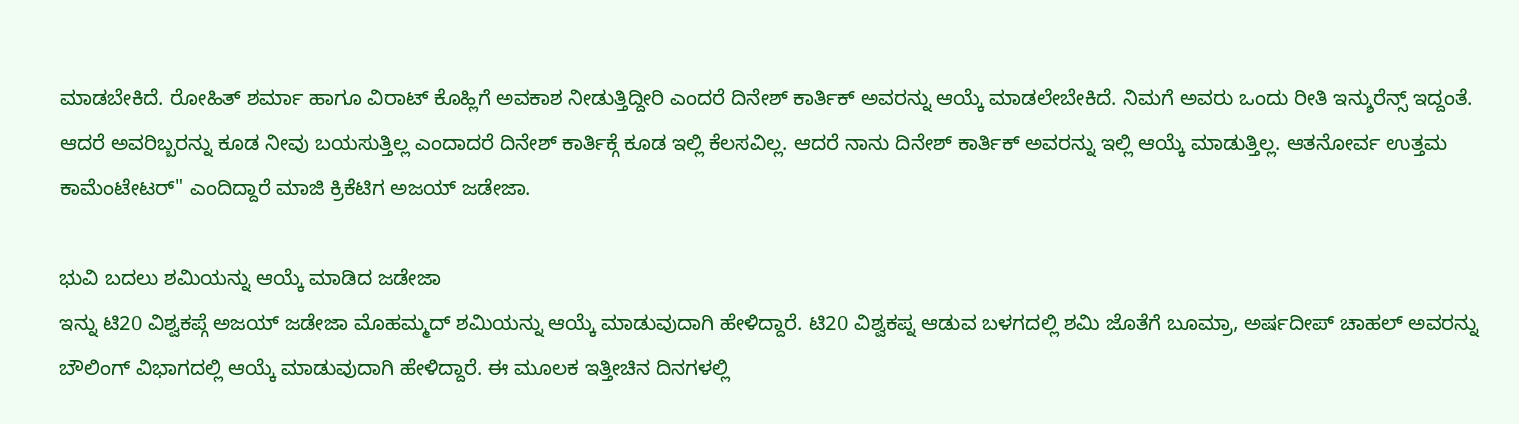ಮಾಡಬೇಕಿದೆ. ರೋಹಿತ್ ಶರ್ಮಾ ಹಾಗೂ ವಿರಾಟ್ ಕೊಹ್ಲಿಗೆ ಅವಕಾಶ ನೀಡುತ್ತಿದ್ದೀರಿ ಎಂದರೆ ದಿನೇಶ್ ಕಾರ್ತಿಕ್ ಅವರನ್ನು ಆಯ್ಕೆ ಮಾಡಲೇಬೇಕಿದೆ. ನಿಮಗೆ ಅವರು ಒಂದು ರೀತಿ ಇನ್ಶುರೆನ್ಸ್ ಇದ್ದಂತೆ. ಆದರೆ ಅವರಿಬ್ಬರನ್ನು ಕೂಡ ನೀವು ಬಯಸುತ್ತಿಲ್ಲ ಎಂದಾದರೆ ದಿನೇಶ್ ಕಾರ್ತಿಕ್ಗೆ ಕೂಡ ಇಲ್ಲಿ ಕೆಲಸವಿಲ್ಲ. ಆದರೆ ನಾನು ದಿನೇಶ್ ಕಾರ್ತಿಕ್ ಅವರನ್ನು ಇಲ್ಲಿ ಆಯ್ಕೆ ಮಾಡುತ್ತಿಲ್ಲ. ಆತನೋರ್ವ ಉತ್ತಮ ಕಾಮೆಂಟೇಟರ್" ಎಂದಿದ್ದಾರೆ ಮಾಜಿ ಕ್ರಿಕೆಟಿಗ ಅಜಯ್ ಜಡೇಜಾ.

ಭುವಿ ಬದಲು ಶಮಿಯನ್ನು ಆಯ್ಕೆ ಮಾಡಿದ ಜಡೇಜಾ
ಇನ್ನು ಟಿ20 ವಿಶ್ವಕಪ್ಗೆ ಅಜಯ್ ಜಡೇಜಾ ಮೊಹಮ್ಮದ್ ಶಮಿಯನ್ನು ಆಯ್ಕೆ ಮಾಡುವುದಾಗಿ ಹೇಳಿದ್ದಾರೆ. ಟಿ20 ವಿಶ್ವಕಪ್ನ ಆಡುವ ಬಳಗದಲ್ಲಿ ಶಮಿ ಜೊತೆಗೆ ಬೂಮ್ರಾ, ಅರ್ಷದೀಪ್ ಚಾಹಲ್ ಅವರನ್ನು ಬೌಲಿಂಗ್ ವಿಭಾಗದಲ್ಲಿ ಆಯ್ಕೆ ಮಾಡುವುದಾಗಿ ಹೇಳಿದ್ದಾರೆ. ಈ ಮೂಲಕ ಇತ್ತೀಚಿನ ದಿನಗಳಲ್ಲಿ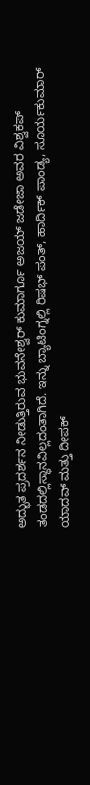ಅದ್ಭುತ ಪ್ರದರ್ಶನ ನೀಡುತ್ತಿರುವ ಭುವನೇಶ್ವರ್ ಕುಮಾರ್ಗೂ ಅಜಯ್ ಜಡೇಜಾ ಅವರ ವಿಶ್ವಕಪ್ ತಂಡದಲ್ಲಿಸ್ಥಾನವಿಲ್ಲದಂತಾಗಿದೆ. ಇನ್ನು ಬ್ಯಾಟಿಂಗ್ನಲ್ಲಿ ರಿಷಭ್ ಪಂತ್, ಹಾರ್ದಿಕ್ ಪಾಂಡ್ಯ, ಸೂರ್ಯಕುಮಾರ್ ಯಾದವ್ ಮತ್ತು ದೀಪಕ್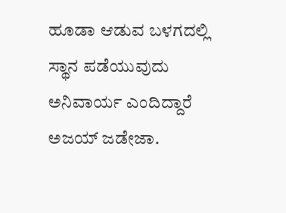ಹೂಡಾ ಆಡುವ ಬಳಗದಲ್ಲಿ ಸ್ಥಾನ ಪಡೆಯುವುದು ಅನಿವಾರ್ಯ ಎಂದಿದ್ದಾರೆ ಅಜಯ್ ಜಡೇಜಾ.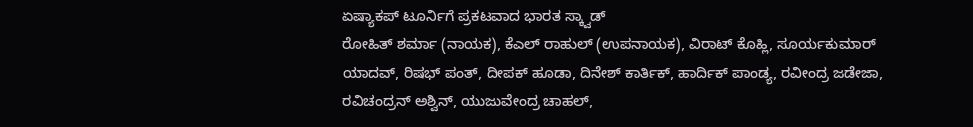ಏಷ್ಯಾಕಪ್ ಟೂರ್ನಿಗೆ ಪ್ರಕಟವಾದ ಭಾರತ ಸ್ಕ್ವಾಡ್
ರೋಹಿತ್ ಶರ್ಮಾ (ನಾಯಕ), ಕೆಎಲ್ ರಾಹುಲ್ (ಉಪನಾಯಕ), ವಿರಾಟ್ ಕೊಹ್ಲಿ, ಸೂರ್ಯಕುಮಾರ್ ಯಾದವ್, ರಿಷಭ್ ಪಂತ್, ದೀಪಕ್ ಹೂಡಾ, ದಿನೇಶ್ ಕಾರ್ತಿಕ್, ಹಾರ್ದಿಕ್ ಪಾಂಡ್ಯ, ರವೀಂದ್ರ ಜಡೇಜಾ, ರವಿಚಂದ್ರನ್ ಅಶ್ವಿನ್, ಯುಜುವೇಂದ್ರ ಚಾಹಲ್,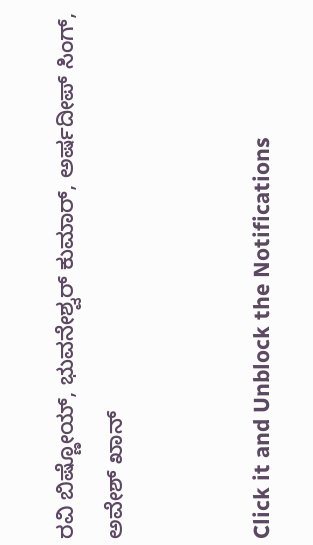ರವಿ ಬಿಷ್ಣೋಯ್, ಭುವನೇಶ್ವರ್ ಕುಮಾರ್, ಅರ್ಷದೀಪ್ ಸಿಂಗ್, ಅವೇಶ್ ಖಾನ್


Click it and Unblock the Notifications